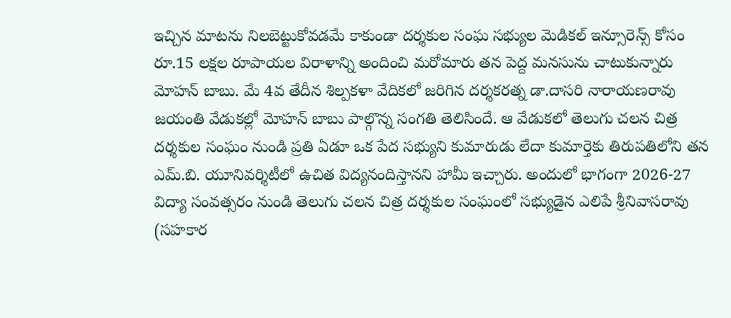ఇచ్చిన మాటను నిలబెట్టుకోవడమే కాకుండా దర్శకుల సంఘ సభ్యుల మెడికల్ ఇన్సూరెన్స్ కోసం రూ.15 లక్షల రూపాయల విరాళాన్ని అందించి మరోమారు తన పెద్ద మనసును చాటుకున్నారు మోహన్ బాబు. మే 4వ తేదీన శిల్పకళా వేదికలో జరిగిన దర్శకరత్న డా.దాసరి నారాయణరావు జయంతి వేడుకల్లో మోహన్ బాబు పాల్గొన్న సంగతి తెలిసిందే. ఆ వేడుకలో తెలుగు చలన చిత్ర దర్శకుల సంఘం నుండి ప్రతి ఏడూ ఒక పేద సభ్యుని కుమారుడు లేదా కుమార్తెకు తిరుపతిలోని తన ఎమ్.బి. యూనివర్శిటీలో ఉచిత విద్యనందిస్తానని హామీ ఇచ్చారు. అందులో భాగంగా 2026-27 విద్యా సంవత్సరం నుండి తెలుగు చలన చిత్ర దర్శకుల సంఘంలో సభ్యుడైన ఎలిపే శ్రీనివాసరావు (సహకార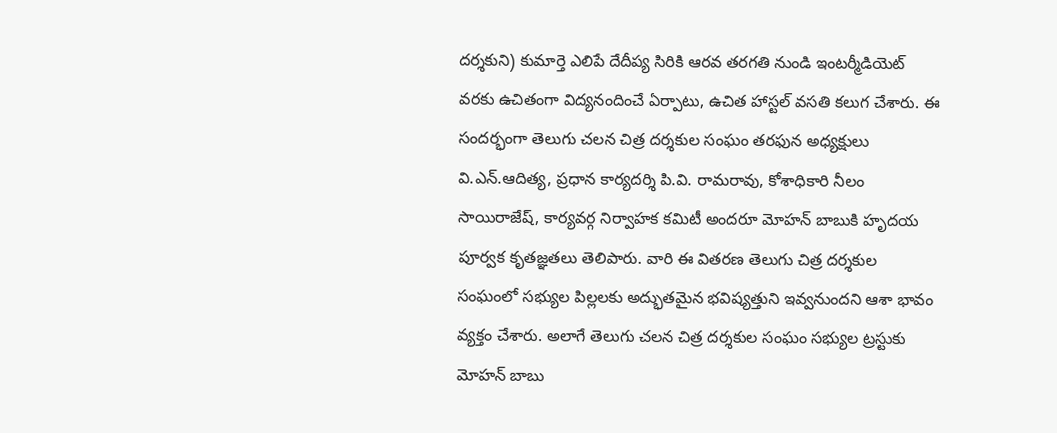దర్శకుని) కుమార్తె ఎలిపే దేదీప్య సిరికి ఆరవ తరగతి నుండి ఇంటర్మీడియెట్ వరకు ఉచితంగా విద్యనందించే ఏర్పాటు, ఉచిత హాస్టల్ వసతి కలుగ చేశారు. ఈ సందర్భంగా తెలుగు చలన చిత్ర దర్శకుల సంఘం తరఫున అధ్యక్షులు వి.ఎన్.ఆదిత్య, ప్రధాన కార్యదర్శి పి.వి. రామరావు, కోశాధికారి నీలం సాయిరాజేష్, కార్యవర్గ నిర్వాహక కమిటీ అందరూ మోహన్ బాబుకి హృదయ పూర్వక కృతజ్ఞతలు తెలిపారు. వారి ఈ వితరణ తెలుగు చిత్ర దర్శకుల సంఘంలో సభ్యుల పిల్లలకు అద్భుతమైన భవిష్యత్తుని ఇవ్వనుందని ఆశా భావం వ్యక్తం చేశారు. అలాగే తెలుగు చలన చిత్ర దర్శకుల సంఘం సభ్యుల ట్రస్టుకు మోహన్ బాబు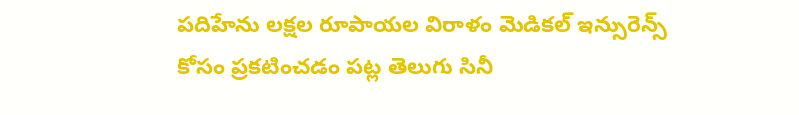పదిహేను లక్షల రూపాయల విరాళం మెడికల్ ఇన్సురెన్స్ కోసం ప్రకటించడం పట్ల తెలుగు సినీ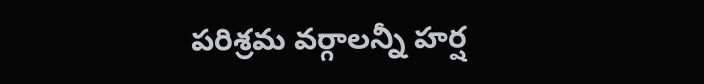పరిశ్రమ వర్గాలన్నీ హర్ష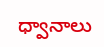ధ్వానాలు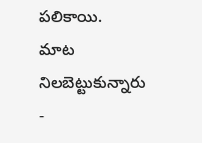పలికాయి.
మాట నిలబెట్టుకున్నారు
-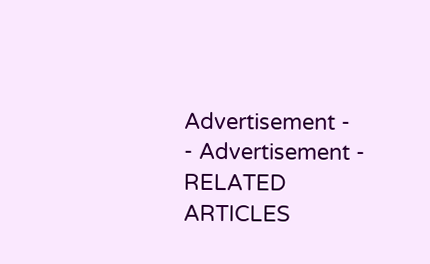Advertisement -
- Advertisement -
RELATED ARTICLES